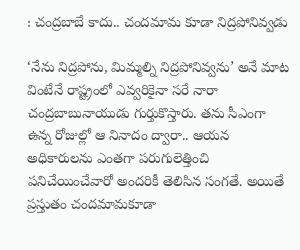: చంద్రబాబే కాదు.. చందమామ కూడా నిద్రపోనివ్వడు

‘నేను నిద్రపోను, మిమ్మల్ని నిద్రపోనివ్వను’ అనే మాట వింటేనే రాష్ట్రంలో ఎవ్వరికైనా సరే నారా చంద్రబాబునాయుడు గుర్తుకొస్తారు. తను సీఎంగా ఉన్న రోజుల్లో ఆ నినాదం ద్వారా.. ఆయన అధికారులను ఎంతగా పరుగులెత్తించి పనిచేయించేవారో అందరికీ తెలిసిన సంగతే. అయితే ప్రస్తుతం చందమామకూడా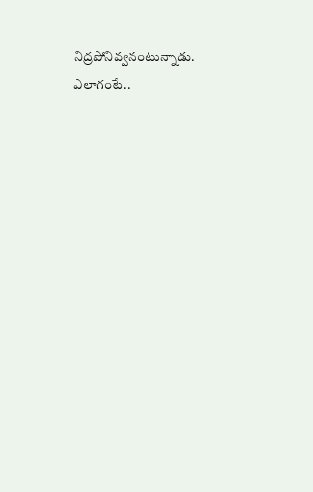నిద్రపోనివ్వనంటున్నాడు. ఎలాగంటే..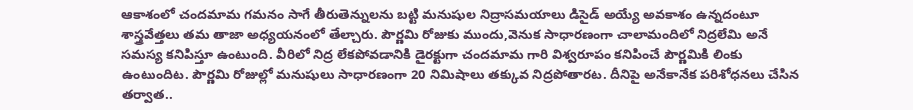ఆకాశంలో చందమామ గమనం సాగే తీరుతెన్నులను బట్టి మనుషుల నిద్రాసమయాలు డిసైడ్‌ అయ్యే అవకాశం ఉన్నదంటూ శాస్త్రవేత్తలు తమ తాజా అధ్యయనంలో తేల్చారు. పౌర్ణమి రోజుకు ముందు,వెనుక సాధారణంగా చాలామందిలో నిద్రలేమి అనే సమస్య కనిపిస్తూ ఉంటుంది. వీరిలో నిద్ర లేకపోవడానికి డైరక్టుగా చందమామ గారి విశ్వరూపం కనిపించే పౌర్ణమికి లింకు ఉంటుందిట. పౌర్ణమి రోజుల్లో మనుషులు సాధారణంగా 20 నిమిషాలు తక్కువ నిద్రపోతారట. దీనిపై అనేకానేక పరిశోధనలు చేసిన తర్వాత..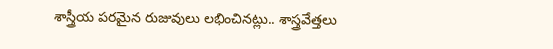శాస్త్రీయ పరమైన రుజువులు లభించినట్లు.. శాస్త్రవేత్తలు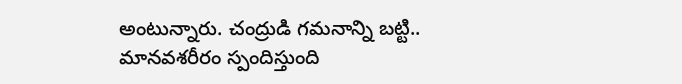అంటున్నారు. చంద్రుడి గమనాన్ని బట్టి.. మానవశరీరం స్పందిస్తుంది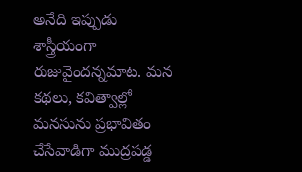అనేది ఇప్పుడు శాస్త్రీయంగా రుజువైందన్నమాట. మన కథలు, కవిత్వాల్లో మనసును ప్రభావితం చేసేవాడిగా ముద్రపడ్డ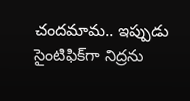చందమామ.. ఇప్పుడు సైంటిఫిక్‌గా నిద్రను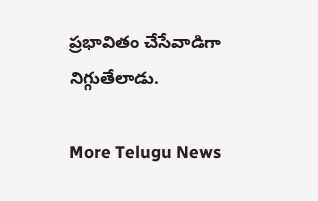ప్రభావితం చేసేవాడిగా నిగ్గుతేలాడు.

More Telugu News